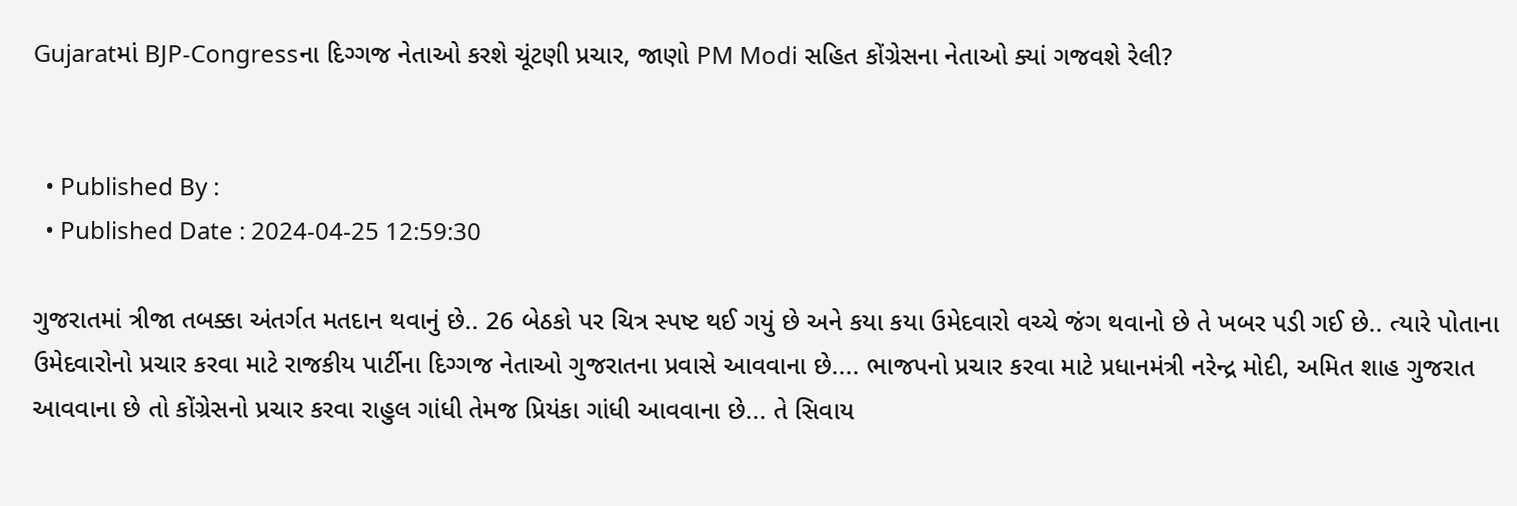Gujaratમાં BJP-Congressના દિગ્ગજ નેતાઓ કરશે ચૂંટણી પ્રચાર, જાણો PM Modi સહિત કોંગ્રેસના નેતાઓ ક્યાં ગજવશે રેલી?


  • Published By :
  • Published Date : 2024-04-25 12:59:30

ગુજરાતમાં ત્રીજા તબક્કા અંતર્ગત મતદાન થવાનું છે.. 26 બેઠકો પર ચિત્ર સ્પષ્ટ થઈ ગયું છે અને કયા કયા ઉમેદવારો વચ્ચે જંગ થવાનો છે તે ખબર પડી ગઈ છે.. ત્યારે પોતાના ઉમેદવારોનો પ્રચાર કરવા માટે રાજકીય પાર્ટીના દિગ્ગજ નેતાઓ ગુજરાતના પ્રવાસે આવવાના છે.... ભાજપનો પ્રચાર કરવા માટે પ્રધાનમંત્રી નરેન્દ્ર મોદી, અમિત શાહ ગુજરાત આવવાના છે તો કોંગ્રેસનો પ્રચાર કરવા રાહુલ ગાંધી તેમજ પ્રિયંકા ગાંધી આવવાના છે... તે સિવાય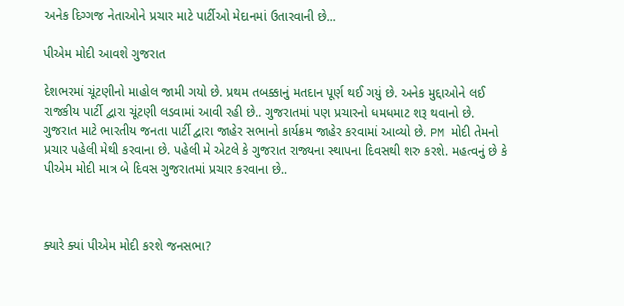અનેક દિગ્ગજ નેતાઓને પ્રચાર માટે પાર્ટીઓ મેદાનમાં ઉતારવાની છે...

પીએમ મોદી આવશે ગુજરાત

દેશભરમાં ચૂંટણીનો માહોલ જામી ગયો છે. પ્રથમ તબક્કાનું મતદાન પૂર્ણ થઈ ગયું છે. અનેક મુદ્દાઓને લઈ રાજકીય પાર્ટી દ્વારા ચૂંટણી લડવામાં આવી રહી છે.. ગુજરાતમાં પણ પ્રચારનો ધમધમાટ શરૂ થવાનો છે. ગુજરાત માટે ભારતીય જનતા પાર્ટી દ્વારા જાહેર સભાનો કાર્યક્રમ જાહેર કરવામાં આવ્યો છે. PM મોદી તેમનો પ્રચાર પહેલી મેથી કરવાના છે. પહેલી મે એટલે કે ગુજરાત રાજ્યના સ્થાપના દિવસથી શરુ કરશે. મહત્વનું છે કે પીએમ મોદી માત્ર બે દિવસ ગુજરાતમાં પ્રચાર કરવાના છે..



ક્યારે ક્યાં પીએમ મોદી કરશે જનસભા?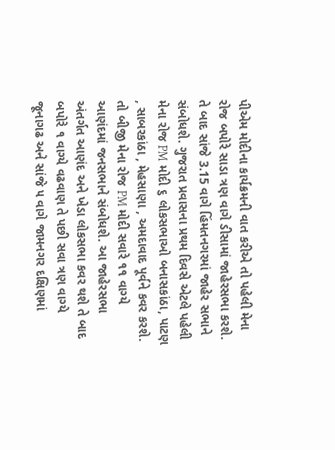પીએમ મોદીના કાર્યક્રમની વાત કરીએ તો પહેલી મેના રોજ બપોરે સાડા ત્રણ વાગે ડીસામાં જાહેરસભા કરશે. તે બાદ સાંજે 3.15 વાગે હિંમતનગરમાં જાહેર સભાને સંબોધશે. ગુજરાત પ્રવાસના પ્રથમ દિવસે એટલે પહેલી મેના રોજ PM મોદી ૬ લોકસભાઓ બનાસકાંઠા, પાટણ , સાબરકાંઠા , મેહસાણા , અમદાવાદ પૂર્વને કવર કરશે. તો બીજી મેના રોજ PM મોદી સવારે ૧૧ વાગ્યે આણંદમાં જનસભાને સંબોધશે. આ જાહેરસભા અંતર્ગત આણંદ અને ખેડા લોકસભા કવર થશે તે બાદ બપોરે ૧ વાગ્યે વઢવાણ તે પછી સવા ત્રણ વાગ્યે જૂનાગઢ અને સાંજે ૫ વાગે જામનગર દક્ષિણમાં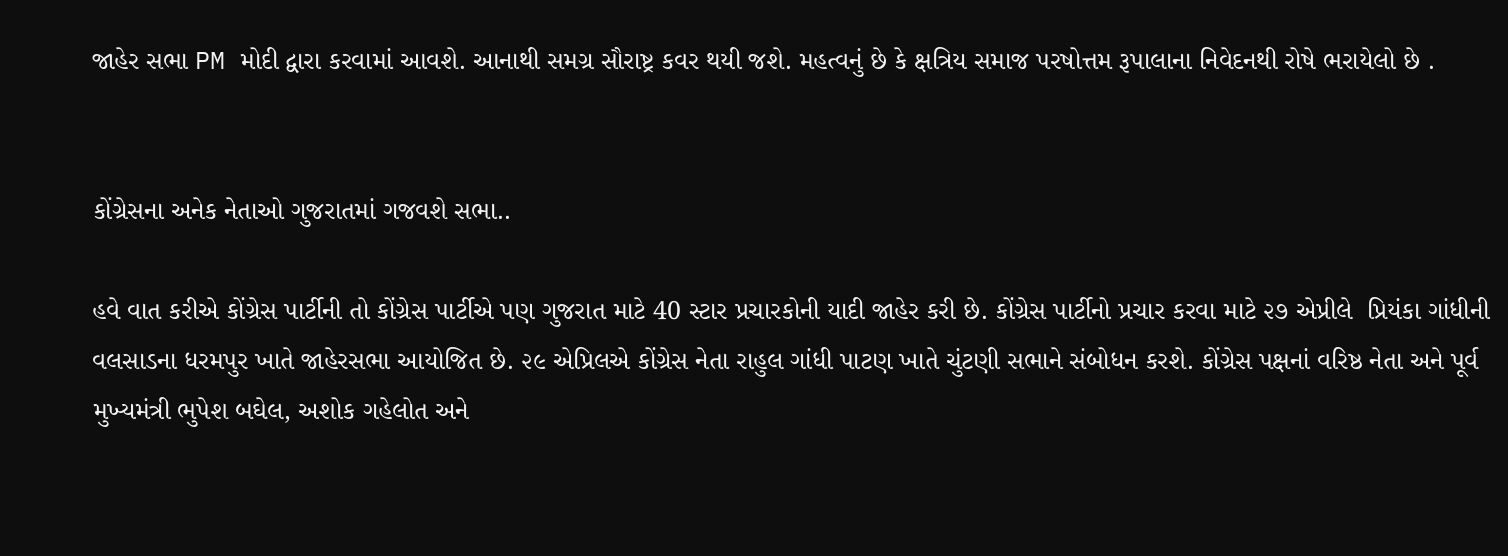જાહેર સભા PM મોદી દ્વારા કરવામાં આવશે. આનાથી સમગ્ર સૌરાષ્ટ્ર કવર થયી જશે. મહત્વનું છે કે ક્ષત્રિય સમાજ પરષોત્તમ રૂપાલાના નિવેદનથી રોષે ભરાયેલો છે .


કોંગ્રેસના અનેક નેતાઓ ગુજરાતમાં ગજવશે સભા..

હવે વાત કરીએ કોંગ્રેસ પાર્ટીની તો કોંગ્રેસ પાર્ટીએ પણ ગુજરાત માટે 40 સ્ટાર પ્રચારકોની યાદી જાહેર કરી છે. કોંગ્રેસ પાર્ટીનો પ્રચાર કરવા માટે ૨૭ એપ્રીલે  પ્રિયંકા ગાંધીની વલસાડના ધરમપુર ખાતે જાહેરસભા આયોજિત છે. ૨૯ એપ્રિલએ કોંગ્રેસ નેતા રાહુલ ગાંધી પાટણ ખાતે ચુંટણી સભાને સંબોધન કરશે. કોંગ્રેસ પક્ષનાં વરિષ્ઠ નેતા અને પૂર્વ મુખ્યમંત્રી ભુપેશ બઘેલ, અશોક ગહેલોત અને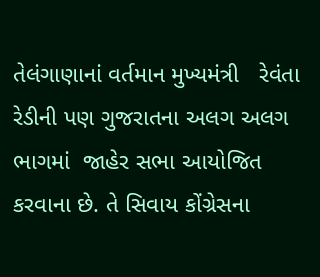તેલંગાણાનાં વર્તમાન મુખ્યમંત્રી   રેવંતા રેડીની પણ ગુજરાતના અલગ અલગ ભાગમાં  જાહેર સભા આયોજિત કરવાના છે. તે સિવાય કોંગ્રેસના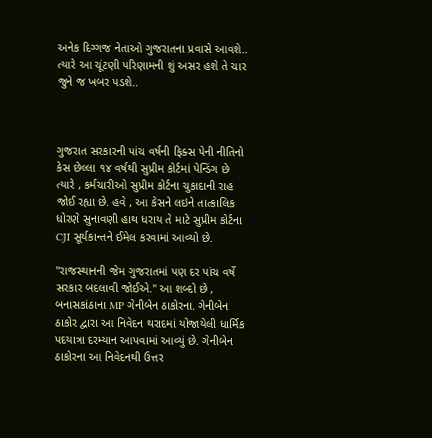અનેક દિગ્ગજ નેતાઓ ગુજરાતના પ્રવાસે આવશે..  ત્યારે આ ચૂંટણી પરિણામની શું અસર હશે તે ચાર જુને જ ખબર પડશે..



ગુજરાત સરકારની પાંચ વર્ષની ફિક્સ પેની નીતિનો કેસ છેલ્લા ૧૪ વર્ષથી સુપ્રીમ કોર્ટમાં પેન્ડિંગ છે ત્યારે , કર્મચારીઓ સુપ્રીમ કોર્ટના ચુકાદાની રાહ જોઈ રહ્યા છે. હવે , આ કેસને લઇને તાત્કાલિક ધોરણે સુનાવણી હાથ ધરાય તે માટે સુપ્રીમ કોર્ટના CJI સૂર્યકાન્તને ઈમેલ કરવામાં આવ્યો છે.

"રાજસ્થાનની જેમ ગુજરાતમાં પણ દર પાંચ વર્ષે સરકાર બદલાવી જોઈએ." આ શબ્દો છે , બનાસકાંઠાના MP ગેનીબેન ઠાકોરના. ગેનીબેન ઠાકોર દ્વારા આ નિવેદન થરાદમાં યોજાયેલી ધાર્મિક પદયાત્રા દરમ્યાન આપવામાં આવ્યું છે. ગેનીબેન ઠાકોરના આ નિવેદનથી ઉત્તર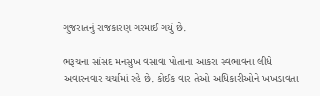ગુજરાતનું રાજકારણ ગરમાઈ ગયું છે.

ભરૂચના સાંસદ મનસુખ વસાવા પોતાના આકરા સ્વભાવના લીધે અવારનવાર ચર્ચામાં રહે છે. કોઈક વાર તેઓ અધિકારીઓને ખખડાવતા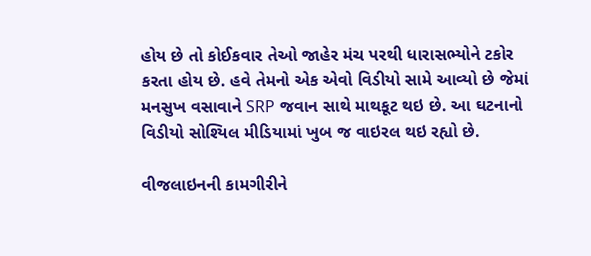હોય છે તો કોઈકવાર તેઓ જાહેર મંચ પરથી ધારાસભ્યોને ટકોર કરતા હોય છે. હવે તેમનો એક એવો વિડીયો સામે આવ્યો છે જેમાં મનસુખ વસાવાને SRP જવાન સાથે માથકૂટ થઇ છે. આ ઘટનાનો વિડીયો સોશ્યિલ મીડિયામાં ખુબ જ વાઇરલ થઇ રહ્યો છે.

વીજલાઇનની કામગીરીને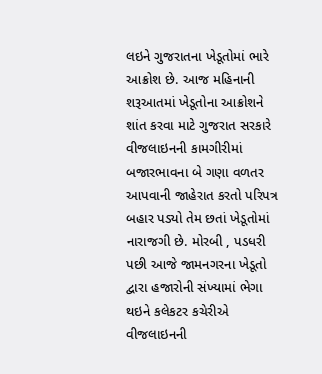લઇને ગુજરાતના ખેડૂતોમાં ભારે આક્રોશ છે. આજ મહિનાની શરૂઆતમાં ખેડૂતોના આક્રોશને શાંત કરવા માટે ગુજરાત સરકારે વીજલાઇનની કામગીરીમાં બજારભાવના બે ગણા વળતર આપવાની જાહેરાત કરતો પરિપત્ર બહાર પડ્યો તેમ છતાં ખેડૂતોમાં નારાજગી છે. મોરબી , પડધરી પછી આજે જામનગરના ખેડૂતો દ્વારા હજારોની સંખ્યામાં ભેગા થઇને કલેકટર કચેરીએ વીજલાઇનની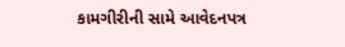કામગીરીની સામે આવેદનપત્ર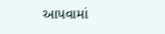આપવામાં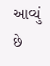આવ્યું છે